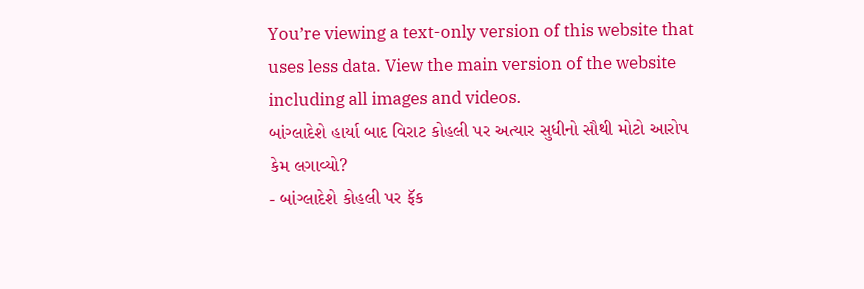You’re viewing a text-only version of this website that uses less data. View the main version of the website including all images and videos.
બાંગ્લાદેશે હાર્યા બાદ વિરાટ કોહલી પર અત્યાર સુધીનો સૌથી મોટો આરોપ કેમ લગાવ્યો?
- બાંગ્લાદેશે કોહલી પર ફૅક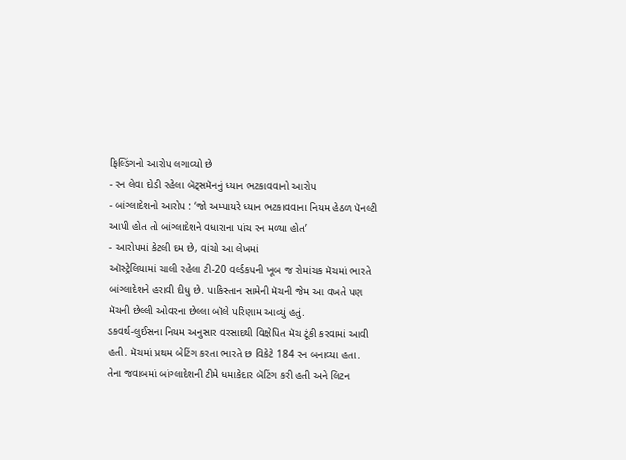ફિલ્ડિંગનો આરોપ લગાવ્યો છે
- રન લેવા દોડી રહેલા બૅટ્સમૅનનું ધ્યાન ભટકાવવાનો આરોપ
- બાંગ્લાદેશનો આરોપ : ‘જો અમ્પાયરે ધ્યાન ભટકાવવાના નિયમ હેઠળ પૅનલ્ટી આપી હોત તો બાંગ્લાદેશને વધારાના પાંચ રન મળ્યા હોત’
- આરોપમાં કેટલી દમ છે, વાંચો આ લેખમાં
ઑસ્ટ્રેલિયામાં ચાલી રહેલા ટી-20 વર્લ્ડકપની ખૂબ જ રોમાંચક મૅચમાં ભારતે બાંગ્લાદેશને હરાવી દીધુ છે. પાકિસ્તાન સામેની મૅચની જેમ આ વખતે પણ મૅચની છેલ્લી ઓવરના છેલ્લા બૉલે પરિણામ આવ્યું હતું.
ડકવર્થ-લુઈસના નિયમ અનુસાર વરસાદથી વિક્ષેપિત મૅચ ટૂંકી કરવામાં આવી હતી. મૅચમાં પ્રથમ બેટિંગ કરતા ભારતે છ વિકેટે 184 રન બનાવ્યા હતા.
તેના જવાબમાં બાંગ્લાદેશની ટીમે ધમાકેદાર બૅટિંગ કરી હતી અને લિટન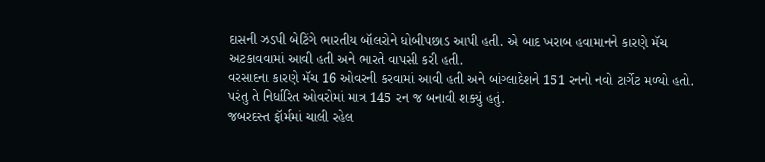દાસની ઝડપી બેટિંગે ભારતીય બૉલરોને ધોબીપછાડ આપી હતી. એ બાદ ખરાબ હવામાનને કારણે મૅચ અટકાવવામાં આવી હતી અને ભારતે વાપસી કરી હતી.
વરસાદના કારણે મૅચ 16 ઓવરની કરવામાં આવી હતી અને બાંગ્લાદેશને 151 રનનો નવો ટાર્ગેટ મળ્યો હતો. પરંતુ તે નિર્ધારિત ઓવરોમાં માત્ર 145 રન જ બનાવી શક્યું હતું.
જબરદસ્ત ફૉર્મમાં ચાલી રહેલ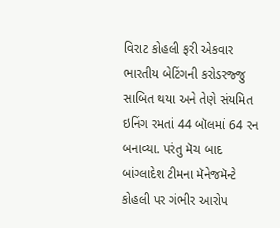વિરાટ કોહલી ફરી એકવાર ભારતીય બેટિંગની કરોડરજ્જુ સાબિત થયા અને તેણે સંયમિત ઇનિંગ રમતાં 44 બૉલમાં 64 રન બનાવ્યા. પરંતુ મૅચ બાદ બાંગ્લાદેશ ટીમના મૅનેજમૅન્ટે કોહલી પર ગંભીર આરોપ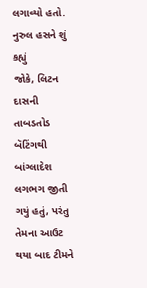લગાવ્યો હતો.
નુરુલ હસને શું કહ્યું
જોકે, લિટન દાસની તાબડતોડ બૅટિંગથી બાંગ્લાદેશ લગભગ જીતી ગયું હતું, પરંતુ તેમના આઉટ થયા બાદ ટીમને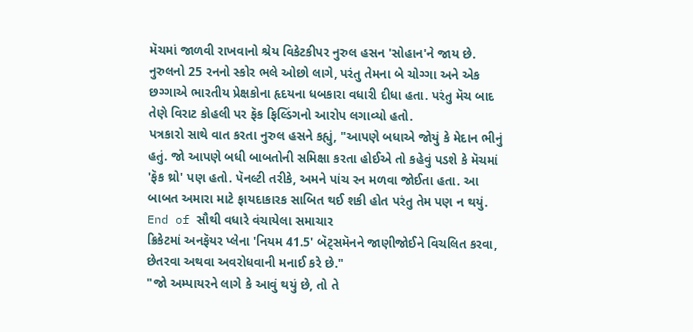મૅચમાં જાળવી રાખવાનો શ્રેય વિકેટકીપર નુરુલ હસન 'સોહાન'ને જાય છે.
નુરુલનો 25 રનનો સ્કોર ભલે ઓછો લાગે, પરંતુ તેમના બે ચોગ્ગા અને એક છગ્ગાએ ભારતીય પ્રેક્ષકોના હૃદયના ધબકારા વધારી દીધા હતા. પરંતુ મૅચ બાદ તેણે વિરાટ કોહલી પર ફૅક ફિલ્ડિંગનો આરોપ લગાવ્યો હતો.
પત્રકારો સાથે વાત કરતા નુરુલ હસને કહ્યું, "આપણે બધાએ જોયું કે મેદાન ભીનું હતું. જો આપણે બધી બાબતોની સમિક્ષા કરતા હોઈએ તો કહેવું પડશે કે મૅચમાં 'ફૅક થ્રો' પણ હતો. પૅનલ્ટી તરીકે, અમને પાંચ રન મળવા જોઈતા હતા. આ બાબત અમારા માટે ફાયદાકારક સાબિત થઈ શકી હોત પરંતુ તેમ પણ ન થયું.
End of સૌથી વધારે વંચાયેલા સમાચાર
ક્રિકેટમાં અનફૅયર પ્લેના 'નિયમ 41.5' બૅટ્સમૅનને જાણીજોઈને વિચલિત કરવા, છેતરવા અથવા અવરોધવાની મનાઈ કરે છે."
"જો અમ્પાયરને લાગે કે આવું થયું છે, તો તે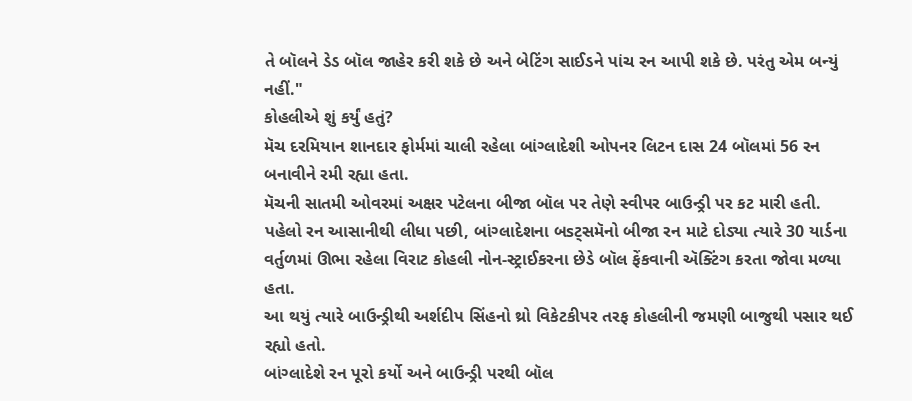તે બૉલને ડેડ બૉલ જાહેર કરી શકે છે અને બેટિંગ સાઈડને પાંચ રન આપી શકે છે. પરંતુ એમ બન્યું નહીં."
કોહલીએ શું કર્યું હતું?
મૅચ દરમિયાન શાનદાર ફોર્મમાં ચાલી રહેલા બાંગ્લાદેશી ઓપનર લિટન દાસ 24 બૉલમાં 56 રન બનાવીને રમી રહ્યા હતા.
મૅચની સાતમી ઓવરમાં અક્ષર પટેલના બીજા બૉલ પર તેણે સ્વીપર બાઉન્ડ્રી પર કટ મારી હતી.
પહેલો રન આસાનીથી લીધા પછી, બાંગ્લાદેશના બsટ્સમૅનો બીજા રન માટે દોડ્યા ત્યારે 30 યાર્ડના વર્તુળમાં ઊભા રહેલા વિરાટ કોહલી નોન-સ્ટ્રાઈકરના છેડે બૉલ ફેંકવાની ઍક્ટિંગ કરતા જોવા મળ્યા હતા.
આ થયું ત્યારે બાઉન્ડ્રીથી અર્શદીપ સિંહનો થ્રો વિકેટકીપર તરફ કોહલીની જમણી બાજુથી પસાર થઈ રહ્યો હતો.
બાંગ્લાદેશે રન પૂરો કર્યો અને બાઉન્ડ્રી પરથી બૉલ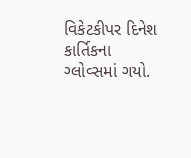વિકેટકીપર દિનેશ કાર્તિકના ગ્લોવ્સમાં ગયો.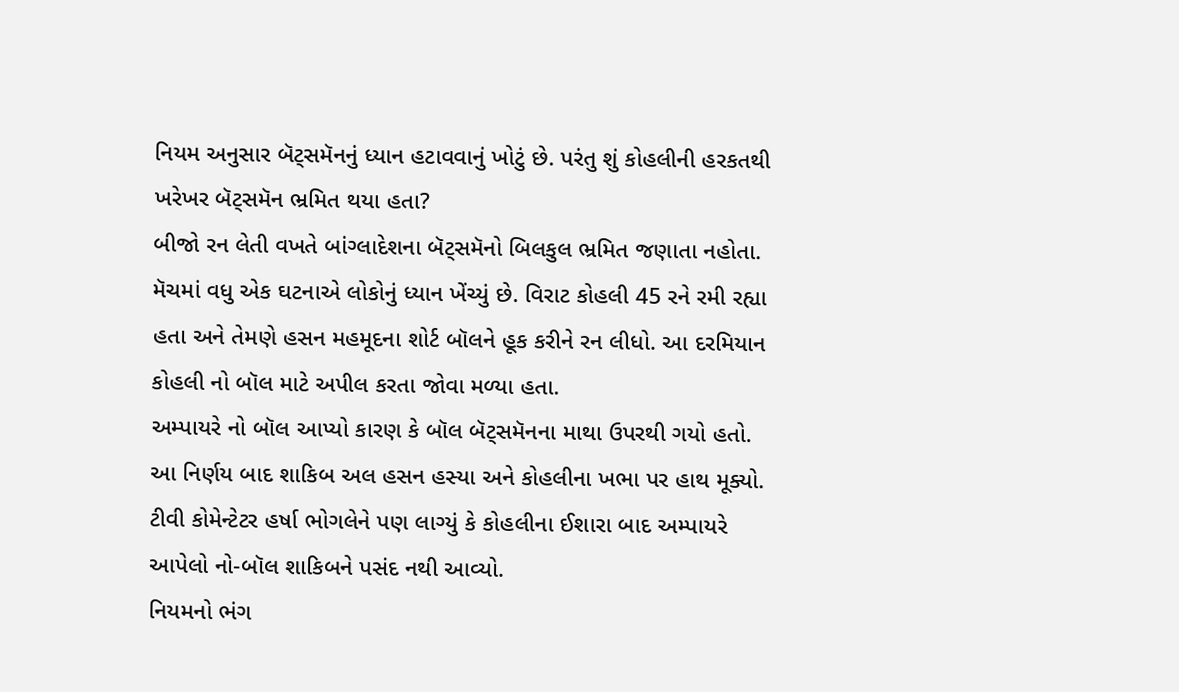નિયમ અનુસાર બૅટ્સમૅનનું ધ્યાન હટાવવાનું ખોટું છે. પરંતુ શું કોહલીની હરકતથી ખરેખર બૅટ્સમૅન ભ્રમિત થયા હતા?
બીજો રન લેતી વખતે બાંગ્લાદેશના બૅટ્સમૅનો બિલકુલ ભ્રમિત જણાતા નહોતા.
મૅચમાં વધુ એક ઘટનાએ લોકોનું ધ્યાન ખેંચ્યું છે. વિરાટ કોહલી 45 રને રમી રહ્યા હતા અને તેમણે હસન મહમૂદના શોર્ટ બૉલને હૂક કરીને રન લીધો. આ દરમિયાન કોહલી નો બૉલ માટે અપીલ કરતા જોવા મળ્યા હતા.
અમ્પાયરે નો બૉલ આપ્યો કારણ કે બૉલ બૅટ્સમૅનના માથા ઉપરથી ગયો હતો. આ નિર્ણય બાદ શાકિબ અલ હસન હસ્યા અને કોહલીના ખભા પર હાથ મૂક્યો.
ટીવી કોમેન્ટેટર હર્ષા ભોગલેને પણ લાગ્યું કે કોહલીના ઈશારા બાદ અમ્પાયરે આપેલો નો-બૉલ શાકિબને પસંદ નથી આવ્યો.
નિયમનો ભંગ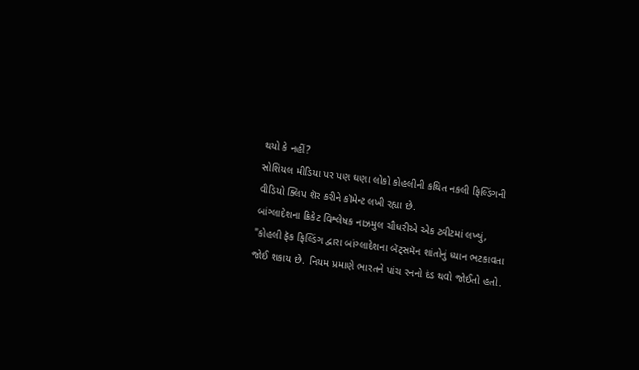થયો કે નહીં?
સોશિયલ મીડિયા પર પણ ઘણા લોકો કોહલીની કથિત નકલી ફિલ્ડિંગની વીડિયો ક્લિપ શૅર કરીને કૉમેન્ટ લખી રહ્યા છે.
બાંગ્લાદેશના ક્રિકેટ વિશ્લેષક નાઝમુલ ચૌધરીએ એક ટ્વીટમાં લખ્યું, "કોહલી ફૅક ફિલ્ડિંગ દ્વારા બાંગ્લાદેશના બૅટ્સમૅન શાંતોનું ધ્યાન ભટકાવતા જોઈ શકાય છે. નિયમ પ્રમાણે ભારતને પાંચ રનનો દંડ થવો જોઈતો હતો.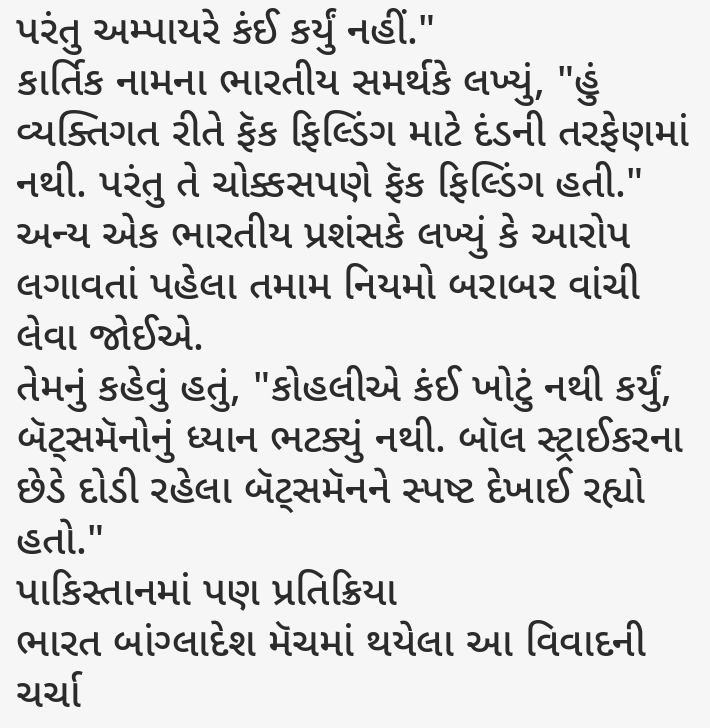પરંતુ અમ્પાયરે કંઈ કર્યું નહીં."
કાર્તિક નામના ભારતીય સમર્થકે લખ્યું, "હું વ્યક્તિગત રીતે ફૅક ફિલ્ડિંગ માટે દંડની તરફેણમાં નથી. પરંતુ તે ચોક્કસપણે ફૅક ફિલ્ડિંગ હતી."
અન્ય એક ભારતીય પ્રશંસકે લખ્યું કે આરોપ લગાવતાં પહેલા તમામ નિયમો બરાબર વાંચી લેવા જોઈએ.
તેમનું કહેવું હતું, "કોહલીએ કંઈ ખોટું નથી કર્યું, બૅટ્સમૅનોનું ધ્યાન ભટક્યું નથી. બૉલ સ્ટ્રાઈકરના છેડે દોડી રહેલા બૅટ્સમૅનને સ્પષ્ટ દેખાઈ રહ્યો હતો."
પાકિસ્તાનમાં પણ પ્રતિક્રિયા
ભારત બાંગ્લાદેશ મૅચમાં થયેલા આ વિવાદની ચર્ચા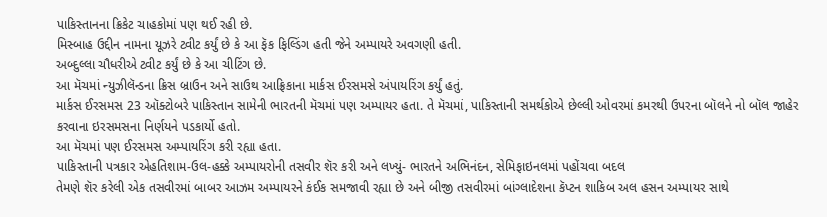પાકિસ્તાનના ક્રિકેટ ચાહકોમાં પણ થઈ રહી છે.
મિસ્બાહ ઉદ્દીન નામના યૂઝરે ટ્વીટ કર્યું છે કે આ ફૅક ફિલ્ડિંગ હતી જેને અમ્પાયરે અવગણી હતી.
અબ્દુલ્લા ચૌધરીએ ટ્વીટ કર્યું છે કે આ ચીટિંગ છે.
આ મૅચમાં ન્યુઝીલૅન્ડના ક્રિસ બ્રાઉન અને સાઉથ આફ્રિકાના માર્કસ ઈરસમસે અંપાયરિંગ કર્યું હતું.
માર્કસ ઈરસમસ 23 ઑક્ટોબરે પાકિસ્તાન સામેની ભારતની મૅચમાં પણ અમ્પાયર હતા. તે મૅચમાં, પાકિસ્તાની સમર્થકોએ છેલ્લી ઓવરમાં કમરથી ઉપરના બૉલને નો બૉલ જાહેર કરવાના ઇરસમસના નિર્ણયને પડકાર્યો હતો.
આ મૅચમાં પણ ઈરસમસ અમ્પાયરિંગ કરી રહ્યા હતા.
પાકિસ્તાની પત્રકાર એહતિશામ-ઉલ-હક્કે અમ્પાયરોની તસવીર શૅર કરી અને લખ્યું- ભારતને અભિનંદન, સેમિફાઇનલમાં પહોંચવા બદલ
તેમણે શૅર કરેલી એક તસવીરમાં બાબર આઝમ અમ્પાયરને કંઈક સમજાવી રહ્યા છે અને બીજી તસવીરમાં બાંગ્લાદેશના કૅપ્ટન શાકિબ અલ હસન અમ્પાયર સાથે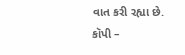વાત કરી રહ્યા છે.
કૉપી –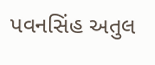પવનસિંહ અતુલ